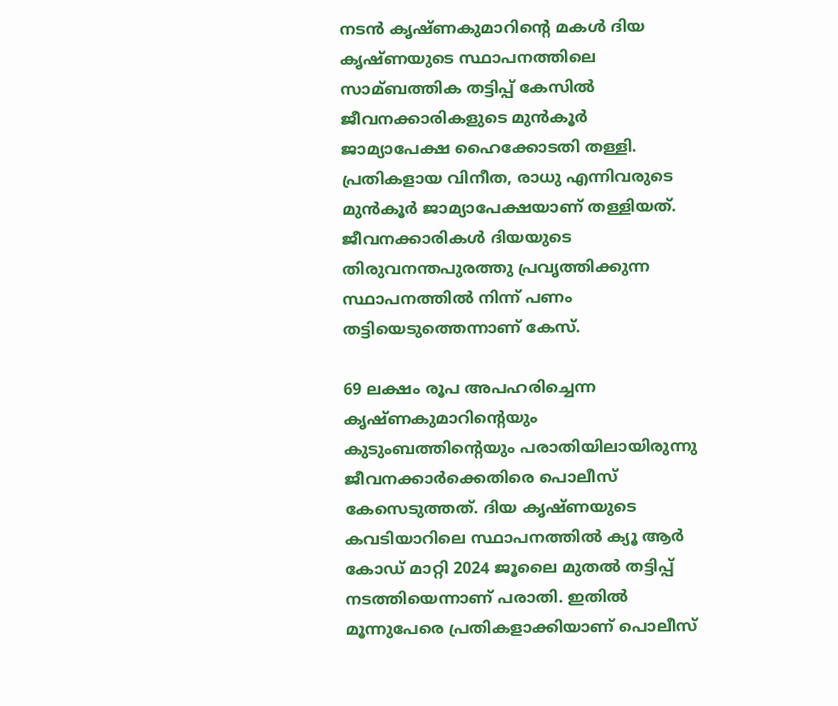നടൻ കൃഷ്ണകുമാറിൻ്റെ മകള്‍ ദിയ കൃഷ്ണയുടെ സ്ഥാപനത്തിലെ സാമ്ബത്തിക തട്ടിപ്പ് കേസില്‍ ജീവനക്കാരികളുടെ മുൻകൂർ ജാമ്യാപേക്ഷ ഹൈക്കോടതി തള്ളി. പ്രതികളായ വിനീത, രാധു എന്നിവരുടെ മുൻകൂർ ജാമ്യാപേക്ഷയാണ് തള്ളിയത്. ജീവനക്കാരികള്‍ ദിയയുടെ തിരുവനന്തപുരത്തു പ്രവൃത്തിക്കുന്ന സ്ഥാപനത്തില്‍ നിന്ന് പണം തട്ടിയെടുത്തെന്നാണ് കേസ്.

69 ലക്ഷം രൂപ അപഹരിച്ചെന്ന കൃഷ്ണകുമാറിന്റെയും കുടുംബത്തിന്റെയും പരാതിയിലായിരുന്നു ജീവനക്കാർക്കെതിരെ പൊലീസ് കേസെടുത്തത്. ദിയ കൃഷ്ണയുടെ കവടിയാറിലെ സ്ഥാപനത്തില്‍ ക്യൂ ആർ കോഡ് മാറ്റി 2024 ജൂലൈ മുതല്‍ തട്ടിപ്പ് നടത്തിയെന്നാണ് പരാതി. ഇതില്‍ മൂന്നുപേരെ പ്രതികളാക്കിയാണ് പൊലീസ്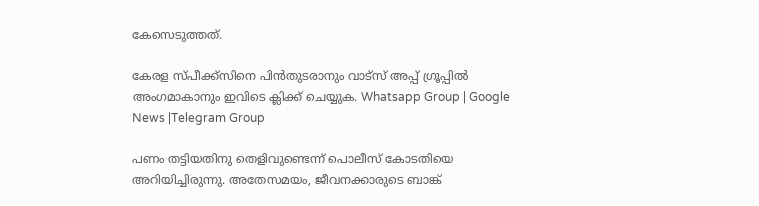കേസെടുത്തത്.

കേരള സ്പീക്ക്സിനെ പിൻതുടരാനും വാട്സ് അപ്പ് ഗ്രൂപ്പിൽ അംഗമാകാനും ഇവിടെ ക്ലിക്ക് ചെയ്യുക. Whatsapp Group | Google News |Telegram Group

പണം തട്ടിയതിനു തെളിവുണ്ടെന്ന് പൊലീസ് കോടതിയെ അറിയിച്ചിരുന്നു. അതേസമയം, ജീവനക്കാരുടെ ബാങ്ക്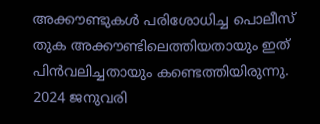അക്കൗണ്ടുകള്‍ പരിശോധിച്ച പൊലീസ് തുക അക്കൗണ്ടിലെത്തിയതായും ഇത് പിന്‍വലിച്ചതായും കണ്ടെത്തിയിരുന്നു. 2024 ജനുവരി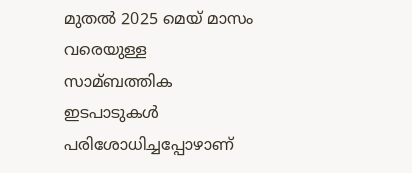മുതല്‍ 2025 മെയ് മാസം വരെയുള്ള സാമ്ബത്തിക ഇടപാടുകള്‍ പരിശോധിച്ചപ്പോഴാണ്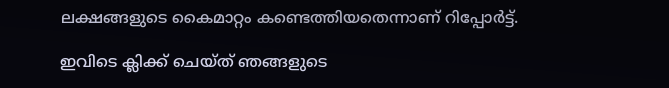ലക്ഷങ്ങളുടെ കൈമാറ്റം കണ്ടെത്തിയതെന്നാണ് റിപ്പോർട്ട്.

ഇവിടെ ക്ലിക്ക് ചെയ്ത് ഞങ്ങളുടെ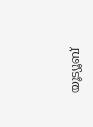യൂട്യൂബ്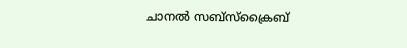ചാനൽ സബ്സ്ക്രൈബ്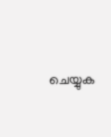ചെയ്യുക